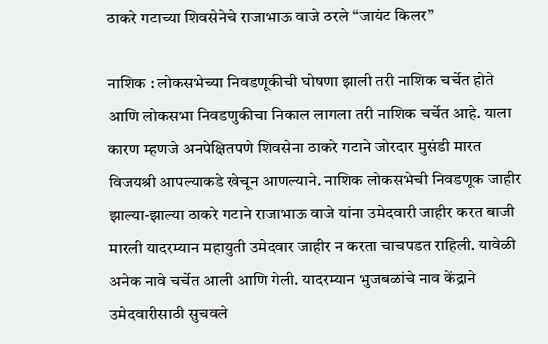ठाकरे गटाच्या शिवसेनेचे राजाभाऊ वाजे ठरले “जायंट किलर”

नाशिक : लोकसभेच्या निवडणूकीची घोषणा झाली तरी नाशिक चर्चेत होते आणि लोकसभा निवडणुकीचा निकाल लागला तरी नाशिक चर्चेत आहे. याला कारण म्हणजे अनपेक्षितपणे शिवसेना ठाकरे गटाने जोरदार मुसंडी मारत विजयश्री आपल्याकडे खेचून आणल्याने. नाशिक लोकसभेची निवडणूक जाहीर झाल्या-झाल्या ठाकरे गटाने राजाभाऊ वाजे यांना उमेदवारी जाहीर करत बाजी मारली यादरम्यान महायुती उमेदवार जाहीर न करता चाचपडत राहिली. यावेळी अनेक नावे चर्चेत आली आणि गेली. यादरम्यान भुजबळांचे नाव केंद्राने उमेदवारीसाठी सुचवले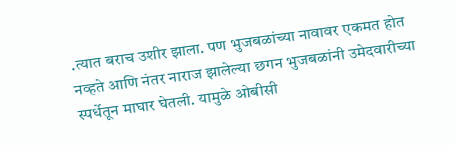.त्यात बराच उशीर झाला. पण भुजबळांच्या नावावर एकमत होत नव्हते आणि नंतर नाराज झालेल्या छगन भुजबळांनी उमेदवारीच्या स्पर्धेतून माघार घेतली. यामुळे ओबीसी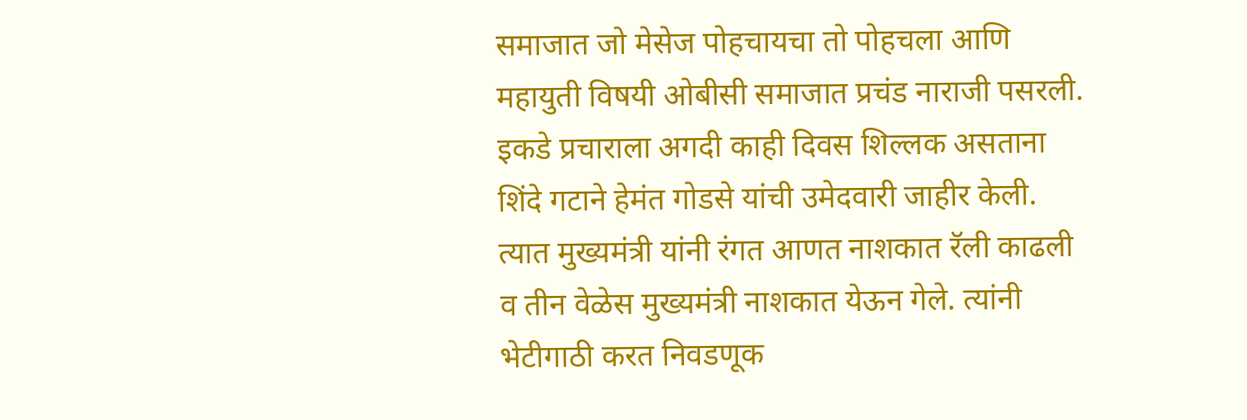समाजात जो मेसेज पोहचायचा तो पोहचला आणि महायुती विषयी ओबीसी समाजात प्रचंड नाराजी पसरली. इकडे प्रचाराला अगदी काही दिवस शिल्लक असताना शिंदे गटाने हेमंत गोडसे यांची उमेदवारी जाहीर केली. त्यात मुख्यमंत्री यांनी रंगत आणत नाशकात रॅली काढली व तीन वेळेस मुख्यमंत्री नाशकात येऊन गेले. त्यांनी भेटीगाठी करत निवडणूक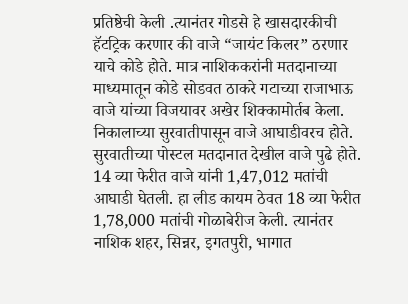प्रतिष्ठेची केली .त्यानंतर गोडसे हे खासदारकीची हॅटट्रिक करणार की वाजे “जायंट किलर” ठरणार याचे कोडे होते. मात्र नाशिककरांनी मतदानाच्या माध्यमातून कोडे सोडवत ठाकरे गटाच्या राजाभाऊ वाजे यांच्या विजयावर अखेर शिक्कामोर्तब केला. निकालाच्या सुरवातीपासून वाजे आघाडीवरच होते. सुरवातीच्या पोस्टल मतदानात देखील वाजे पुढे होते. 14 व्या फेरीत वाजे यांनी 1,47,012 मतांची आघाडी घेतली. हा लीड कायम ठेवत 18 व्या फेरीत 1,78,000 मतांची गोळाबेरीज केली. त्यानंतर नाशिक शहर, सिन्नर, इगतपुरी, भागात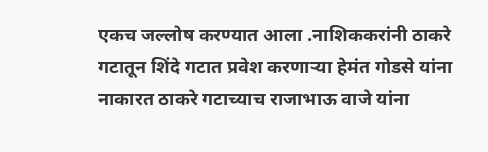एकच जल्लोष करण्यात आला .नाशिककरांनी ठाकरे गटातून शिंदे गटात प्रवेश करणाऱ्या हेमंत गोडसे यांना नाकारत ठाकरे गटाच्याच राजाभाऊ वाजे यांना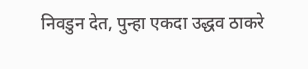निवडुन देत, पुन्हा एकदा उद्धव ठाकरे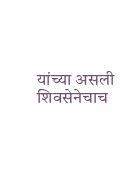यांच्या असली शिवसेनेचाच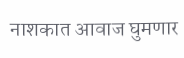नाशकात आवाज घुमणार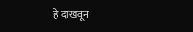हे दाखवून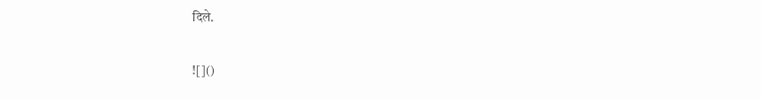दिले.

![]()